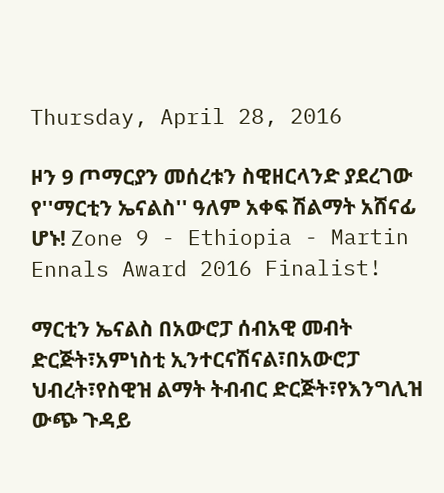Thursday, April 28, 2016

ዞን 9 ጦማርያን መሰረቱን ስዊዘርላንድ ያደረገው የ''ማርቲን ኤናልስ'' ዓለም አቀፍ ሽልማት አሸናፊ ሆኑ! Zone 9 - Ethiopia - Martin Ennals Award 2016 Finalist!

ማርቲን ኤናልስ በአውሮፓ ሰብአዊ መብት ድርጅት፣አምነስቲ ኢንተርናሽናል፣በአውሮፓ ህብረት፣የስዊዝ ልማት ትብብር ድርጅት፣የእንግሊዝ ውጭ ጉዳይ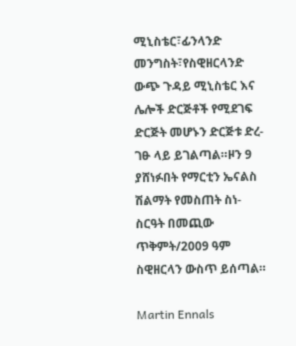ሚኒስቴር፣ፊንላንድ መንግስት፣የስዊዘርላንድ ውጭ ጉዳይ ሚኒስቴር እና ሌሎች ድርጅቶች የሚደገፍ ድርጅት መሆኑን ድርጅቱ ድረ-ገፁ ላይ ይገልጣል።ዞን 9 ያሸነፉበት የማርቲን ኤናልስ ሽልማት የመስጠት ስነ-ስርዓት በመጪው ጥቅምት/2009 ዓም ስዊዘርላን ውስጥ ይሰጣል።

Martin Ennals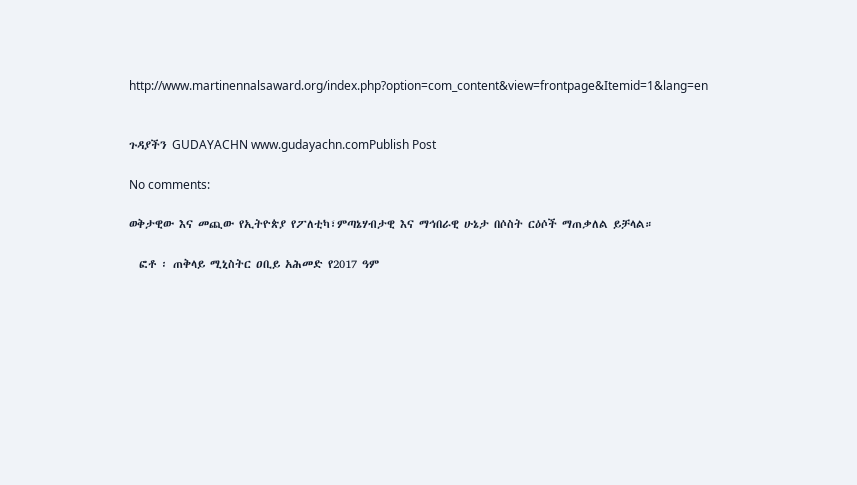http://www.martinennalsaward.org/index.php?option=com_content&view=frontpage&Itemid=1&lang=en


ጉዳያችን GUDAYACHN www.gudayachn.comPublish Post

No comments:

ወቅታዊው እና መጪው የኢትዮጵያ የፖለቲካ፣ምጣኔሃብታዊ እና ማኅበራዊ ሁኔታ በሶስት ርዕሶች ማጠቃለል ይቻላል።

  ፎቶ ፡ ጠቅላይ ሚኒስትር ዐቢይ አሕመድ የ2017 ዓም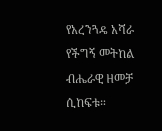የአረንጓዴ አሻራ የችግኝ መትከል ብሔራዊ ዘመቻ ሲከፍቱ።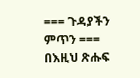=== ጉዳያችን ምጥን === በእዚህ ጽሑፍ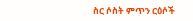ስር ሶስት ምጥን ርዕሶች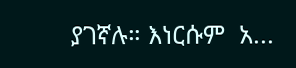ያገኛሉ። እነርሱም  አ...